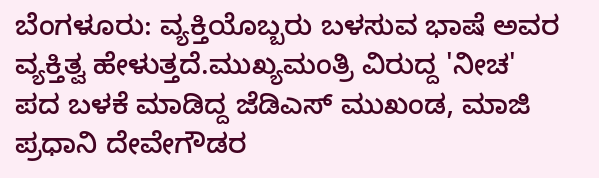ಬೆಂಗಳೂರು: ವ್ಯಕ್ತಿಯೊಬ್ಬರು ಬಳಸುವ ಭಾಷೆ ಅವರ ವ್ಯಕ್ತಿತ್ವ ಹೇಳುತ್ತದೆ.ಮುಖ್ಯಮಂತ್ರಿ ವಿರುದ್ದ 'ನೀಚ' ಪದ ಬಳಕೆ ಮಾಡಿದ್ದ ಜೆಡಿಎಸ್ ಮುಖಂಡ, ಮಾಜಿ ಪ್ರಧಾನಿ ದೇವೇಗೌಡರ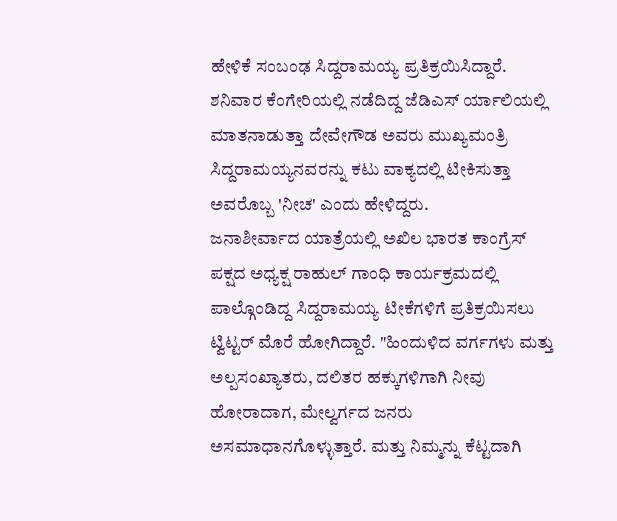ಹೇಳಿಕೆ ಸಂಬಂಢ ಸಿದ್ದರಾಮಯ್ಯ ಪ್ರತಿಕ್ರಯಿಸಿದ್ದಾರೆ.
ಶನಿವಾರ ಕೆಂಗೇರಿಯಲ್ಲಿ ನಡೆದಿದ್ದ ಜೆಡಿಎಸ್ ರ್ಯಾಲಿಯಲ್ಲಿ ಮಾತನಾಡುತ್ತಾ ದೇವೇಗೌಡ ಅವರು ಮುಖ್ಯಮಂತ್ರಿ ಸಿದ್ದರಾಮಯ್ಯನವರನ್ನು ಕಟು ವಾಕ್ಯದಲ್ಲಿ ಟೀಕಿಸುತ್ತಾ ಅವರೊಬ್ಬ 'ನೀಚ' ಎಂದು ಹೇಳಿದ್ದರು.
ಜನಾಶೀರ್ವಾದ ಯಾತ್ರೆಯಲ್ಲಿ ಅಖಿಲ ಭಾರತ ಕಾಂಗ್ರೆಸ್ ಪಕ್ಷದ ಅಧ್ಯಕ್ಷ ರಾಹುಲ್ ಗಾಂಧಿ ಕಾರ್ಯಕ್ರಮದಲ್ಲಿ ಪಾಲ್ಗೊಂಡಿದ್ದ ಸಿದ್ದರಾಮಯ್ಯ ಟೀಕೆಗಳಿಗೆ ಪ್ರತಿಕ್ರಯಿಸಲು ಟ್ವಿಟ್ಟರ್ ಮೊರೆ ಹೋಗಿದ್ದಾರೆ. "ಹಿಂದುಳಿದ ವರ್ಗಗಳು ಮತ್ತು ಅಲ್ಪಸಂಖ್ಯಾತರು, ದಲಿತರ ಹಕ್ಕುಗಳಿಗಾಗಿ ನೀವು ಹೋರಾದಾಗ, ಮೇಲ್ವರ್ಗದ ಜನರು ಅಸಮಾಧಾನಗೊಳ್ಳುತ್ತಾರೆ. ಮತ್ತು ನಿಮ್ಮನ್ನು ಕೆಟ್ಟದಾಗಿ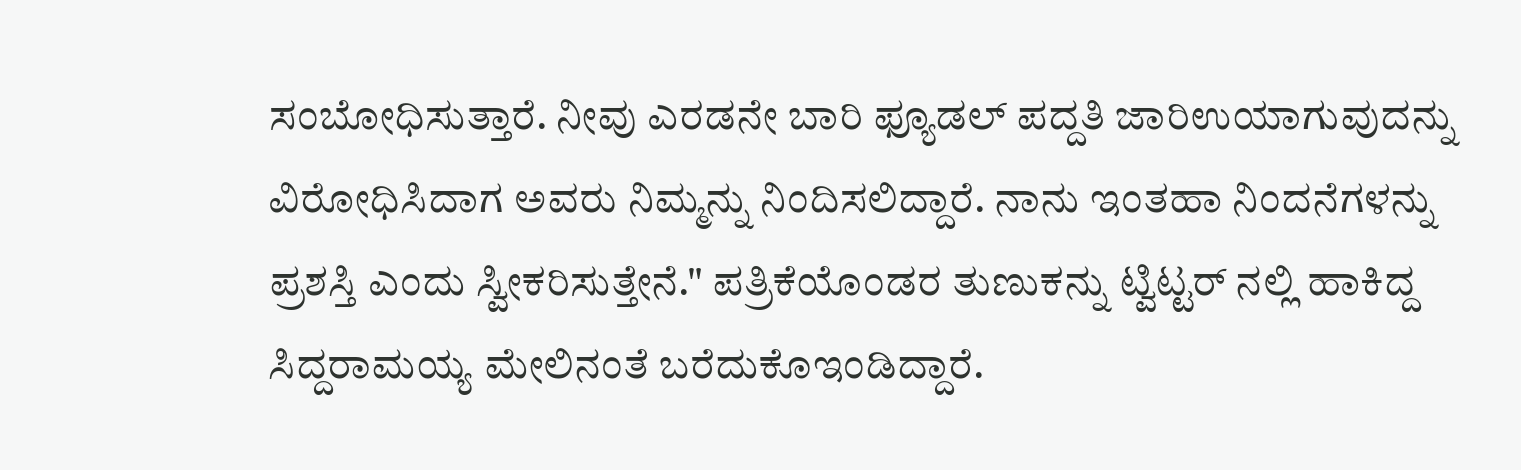ಸಂಬೋಧಿಸುತ್ತಾರೆ. ನೀವು ಎರಡನೇ ಬಾರಿ ಫ್ಯೂಡಲ್ ಪದ್ದತಿ ಜಾರಿಉಯಾಗುವುದನ್ನು ವಿರೋಧಿಸಿದಾಗ ಅವರು ನಿಮ್ಮನ್ನು ನಿಂದಿಸಲಿದ್ದಾರೆ. ನಾನು ಇಂತಹಾ ನಿಂದನೆಗಳನ್ನು ಪ್ರಶಸ್ತಿ ಎಂದು ಸ್ವೀಕರಿಸುತ್ತೇನೆ." ಪತ್ರಿಕೆಯೊಂಡರ ತುಣುಕನ್ನು ಟ್ವಿಟ್ಟರ್ ನಲ್ಲಿ ಹಾಕಿದ್ದ ಸಿದ್ದರಾಮಯ್ಯ ಮೇಲಿನಂತೆ ಬರೆದುಕೊಇಂಡಿದ್ದಾರೆ.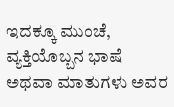ಇದಕ್ಕೂ ಮುಂಚೆ, ವ್ಯಕ್ತಿಯೊಬ್ಬನ ಭಾಷೆ ಅಥವಾ ಮಾತುಗಳು ಅವರ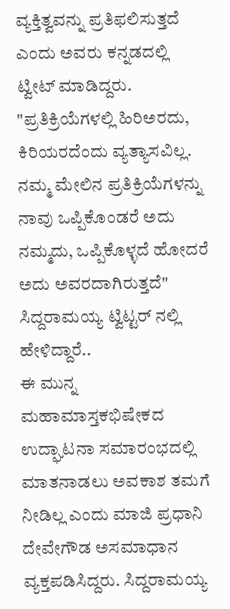ವ್ಯಕ್ತಿತ್ವವನ್ನು ಪ್ರತಿಫಲಿಸುತ್ತದೆ ಎಂದು ಅವರು ಕನ್ನಡದಲ್ಲಿ ಟ್ವೀಟ್ ಮಾಡಿದ್ದರು. "ಪ್ರತಿಕ್ರಿಯೆಗಳಲ್ಲಿ ಹಿರಿಅರದು, ಕಿರಿಯರದೆಂದು ವ್ಯತ್ಯಾಸವಿಲ್ಲ. ನಮ್ಮ ಮೇಲಿನ ಪ್ರತಿಕ್ರಿಯೆಗಳನ್ನು ನಾವು ಒಪ್ಪಿಕೊಂಡರೆ ಅದು ನಮ್ಮದು, ಒಪ್ಪಿಕೊಳ್ಳದೆ ಹೋದರೆ ಅದು ಅವರದಾಗಿರುತ್ತದೆ" ಸಿದ್ದರಾಮಯ್ಯ ಟ್ವಿಟ್ಟರ್ ನಲ್ಲಿ ಹೇಳಿದ್ದಾರೆ..
ಈ ಮುನ್ನ ಮಹಾಮಾಸ್ತಕಭಿಷೇಕದ ಉದ್ಘಾಟನಾ ಸಮಾರಂಭದಲ್ಲಿ ಮಾತನಾಡಲು ಅವಕಾಶ ತಮಗೆ ನೀಡಿಲ್ಲ ಎಂದು ಮಾಜಿ ಪ್ರಧಾನಿ ದೇವೇಗೌಡ ಅಸಮಾಧಾನ ವ್ಯಕ್ತಪಡಿಸಿದ್ದರು. ಸಿದ್ದರಾಮಯ್ಯ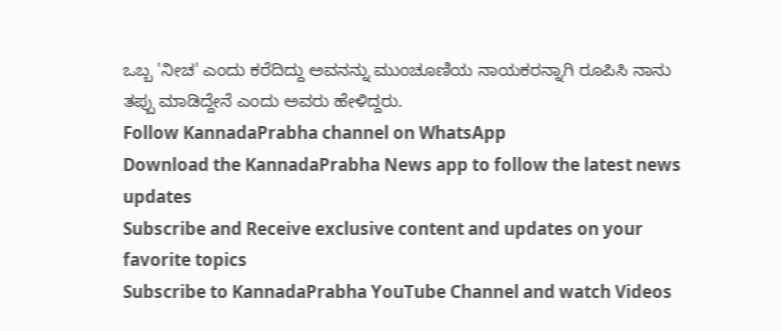ಒಬ್ಬ 'ನೀಚ' ಎಂದು ಕರೆದಿದ್ದು ಅವನನ್ನು ಮುಂಚೂಣಿಯ ನಾಯಕರನ್ನಾಗಿ ರೂಪಿಸಿ ನಾನು ತಪ್ಪು ಮಾಡಿದ್ದೇನೆ ಎಂದು ಅವರು ಹೇಳಿದ್ದರು.
Follow KannadaPrabha channel on WhatsApp
Download the KannadaPrabha News app to follow the latest news updates
Subscribe and Receive exclusive content and updates on your favorite topics
Subscribe to KannadaPrabha YouTube Channel and watch Videos